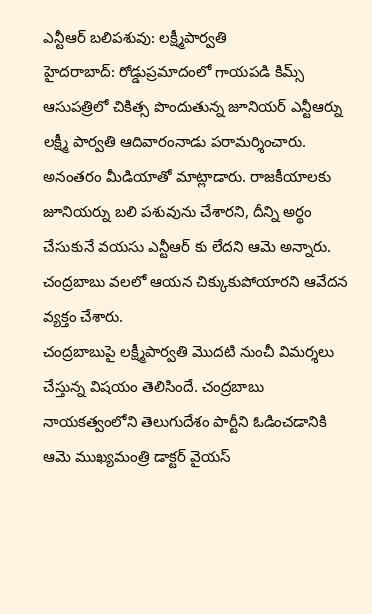ఎన్టీఆర్ బలిపశువు: లక్ష్మీపార్వతి
హైదరాబాద్: రోడ్డుప్రమాదంలో గాయపడి కిమ్స్ ఆసుపత్రిలో చికిత్స పొందుతున్న జూనియర్ ఎన్టీఆర్ను లక్ష్మీ పార్వతి ఆదివారంనాడు పరామర్శించారు. అనంతరం మీడియాతో మాట్లాడారు. రాజకీయాలకు జూనియర్ను బలి పశువును చేశారని, దీన్ని అర్థం చేసుకునే వయసు ఎన్టీఆర్ కు లేదని ఆమె అన్నారు. చంద్రబాబు వలలో ఆయన చిక్కుకుపోయారని ఆవేదన వ్యక్తం చేశారు.
చంద్రబాబుపై లక్ష్మీపార్వతి మొదటి నుంచీ విమర్శలు చేస్తున్న విషయం తెలిసిందే. చంద్రబాబు నాయకత్వంలోని తెలుగుదేశం పార్టీని ఓడించడానికి ఆమె ముఖ్యమంత్రి డాక్టర్ వైయస్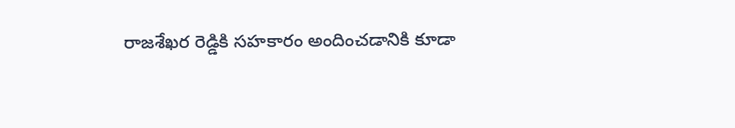రాజశేఖర రెడ్డికి సహకారం అందించడానికి కూడా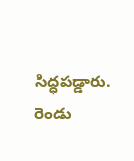సిద్ధపడ్డారు. రెండు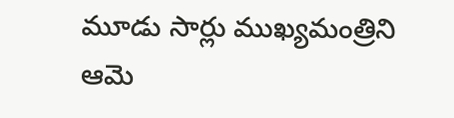మూడు సార్లు ముఖ్యమంత్రిని ఆమె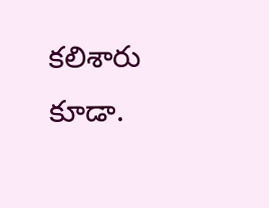కలిశారు కూడా.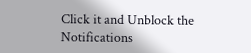Click it and Unblock the Notifications